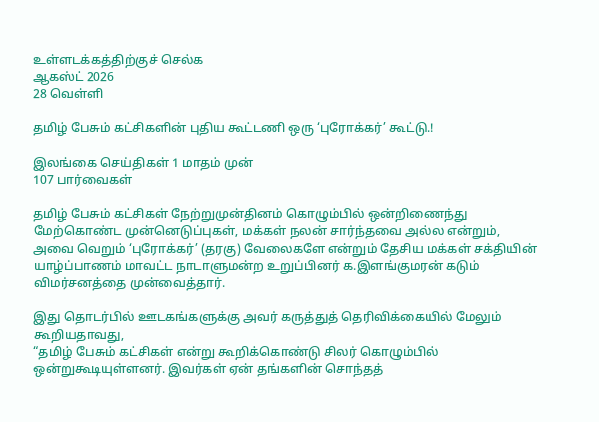உள்ளடக்கத்திற்குச் செல்க
ஆகஸ்ட் 2026
28 வெள்ளி

தமிழ் பேசும் கட்சிகளின் புதிய கூட்டணி ஒரு ‘புரோக்கர்’ கூட்டு.!

இலங்கை செய்திகள் 1 மாதம் முன்
107 பார்வைகள்

தமிழ் பேசும் கட்சிகள் நேற்றுமுன்தினம் கொழும்பில் ஒன்றிணைந்து மேற்கொண்ட முன்னெடுப்புகள், மக்கள் நலன் சார்ந்தவை அல்ல என்றும், அவை வெறும் ‘புரோக்கர்’ (தரகு) வேலைகளே என்றும் தேசிய மக்கள் சக்தியின் யாழ்ப்பாணம் மாவட்ட நாடாளுமன்ற உறுப்பினர் க.இளங்குமரன் கடும் விமர்சனத்தை முன்வைத்தார்.

இது தொடர்பில் ஊடகங்களுக்கு அவர் கருத்துத் தெரிவிக்கையில் மேலும் கூறியதாவது,
“தமிழ் பேசும் கட்சிகள் என்று கூறிக்கொண்டு சிலர் கொழும்பில் ஒன்றுகூடியுள்ளனர். இவர்கள் ஏன் தங்களின் சொந்தத்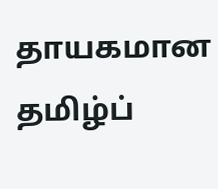தாயகமான தமிழ்ப்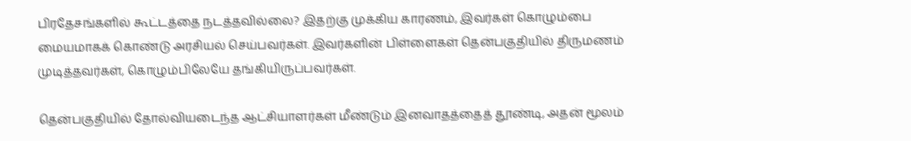பிரதேசங்களில் கூட்டத்தை நடத்தவில்லை? இதற்கு முக்கிய காரணம், இவர்கள் கொழும்பை மையமாகக் கொண்டு அரசியல் செய்பவர்கள். இவர்களின் பிள்ளைகள் தென்பகுதியில் திருமணம் முடித்தவர்கள், கொழும்பிலேயே தங்கியிருப்பவர்கள்.

தென்பகுதியில் தோல்வியடைந்த ஆட்சியாளர்கள் மீண்டும் இனவாதத்தைத் தூண்டி, அதன் மூலம்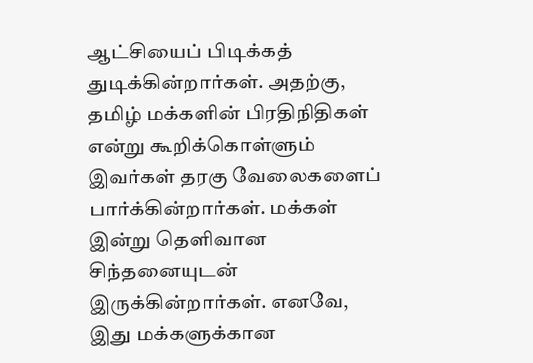ஆட்சியைப் பிடிக்கத் துடிக்கின்றார்கள். அதற்கு, தமிழ் மக்களின் பிரதிநிதிகள் என்று கூறிக்கொள்ளும் இவர்கள் தரகு வேலைகளைப் பார்க்கின்றார்கள். மக்கள் இன்று தெளிவான சிந்தனையுடன் இருக்கின்றார்கள். எனவே, இது மக்களுக்கான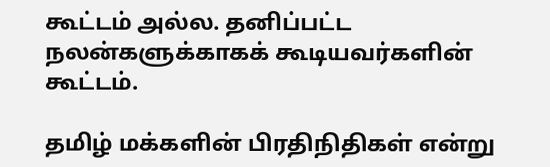கூட்டம் அல்ல. தனிப்பட்ட நலன்களுக்காகக் கூடியவர்களின் கூட்டம்.

தமிழ் மக்களின் பிரதிநிதிகள் என்று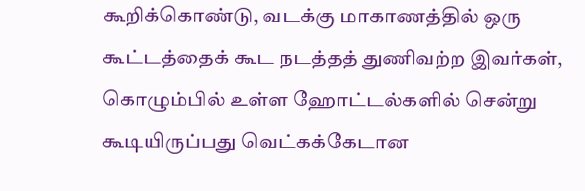கூறிக்கொண்டு, வடக்கு மாகாணத்தில் ஒரு கூட்டத்தைக் கூட நடத்தத் துணிவற்ற இவர்கள், கொழும்பில் உள்ள ஹோட்டல்களில் சென்று கூடியிருப்பது வெட்கக்கேடான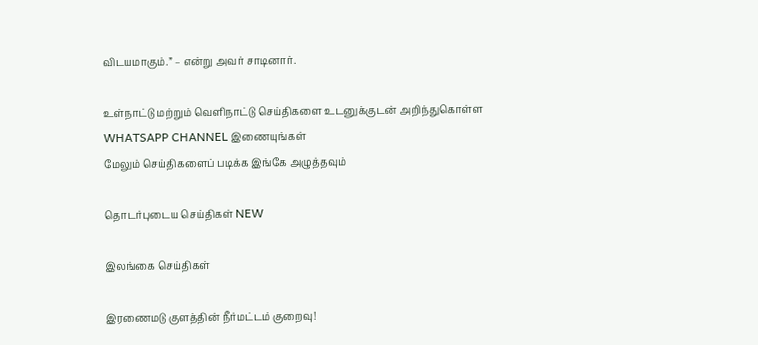விடயமாகும்.” – என்று அவர் சாடினார்.

உள்நாட்டு மற்றும் வெளிநாட்டு செய்திகளை உடனுக்குடன் அறிந்துகொள்ள WHATSAPP CHANNEL இணையுங்கள்
மேலும் செய்திகளைப் படிக்க இங்கே அழுத்தவும்

தொடர்புடைய செய்திகள் NEW

இலங்கை செய்திகள்

இரணைமடு குளத்தின் நீர்மட்டம் குறைவு!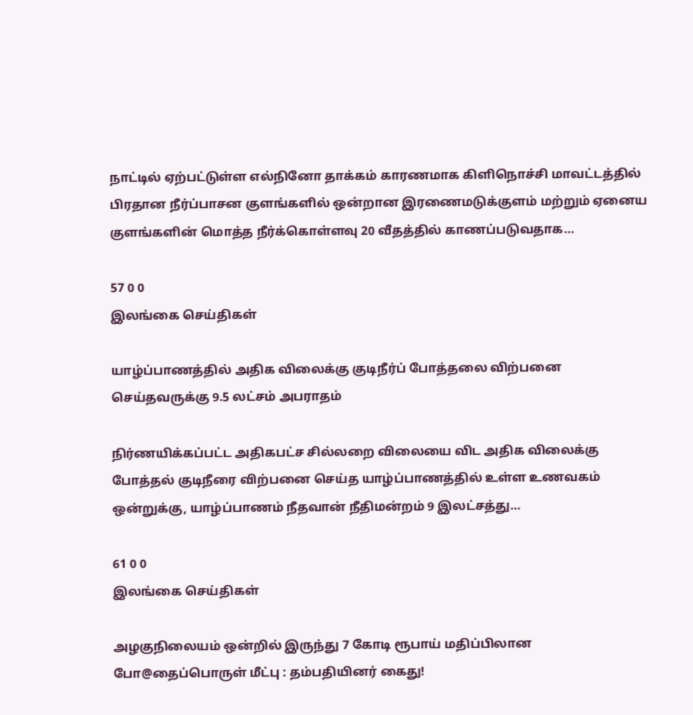நாட்டில் ஏற்பட்டுள்ள எல்நினோ தாக்கம் காரணமாக கிளிநொச்சி மாவட்டத்தில் பிரதான நீர்ப்பாசன குளங்களில் ஒன்றான இரணைமடுக்குளம் மற்றும் ஏனைய குளங்களின் மொத்த நீர்க்கொள்ளவு 20 வீதத்தில் காணப்படுவதாக…

57 0 0
இலங்கை செய்திகள்

யாழ்ப்பாணத்தில் அதிக விலைக்கு குடிநீர்ப் போத்தலை விற்பனை செய்தவருக்கு 9.5 லட்சம் அபராதம்

நிர்ணயிக்கப்பட்ட அதிகபட்ச சில்லறை விலையை விட அதிக விலைக்கு போத்தல் குடிநீரை விற்பனை செய்த யாழ்ப்பாணத்தில் உள்ள உணவகம் ஒன்றுக்கு, யாழ்ப்பாணம் நீதவான் நீதிமன்றம் 9 இலட்சத்து…

61 0 0
இலங்கை செய்திகள்

அழகுநிலையம் ஒன்றில் இருந்து 7 கோடி ரூபாய் மதிப்பிலான போ@தைப்பொருள் மீட்பு : தம்பதியினர் கைது!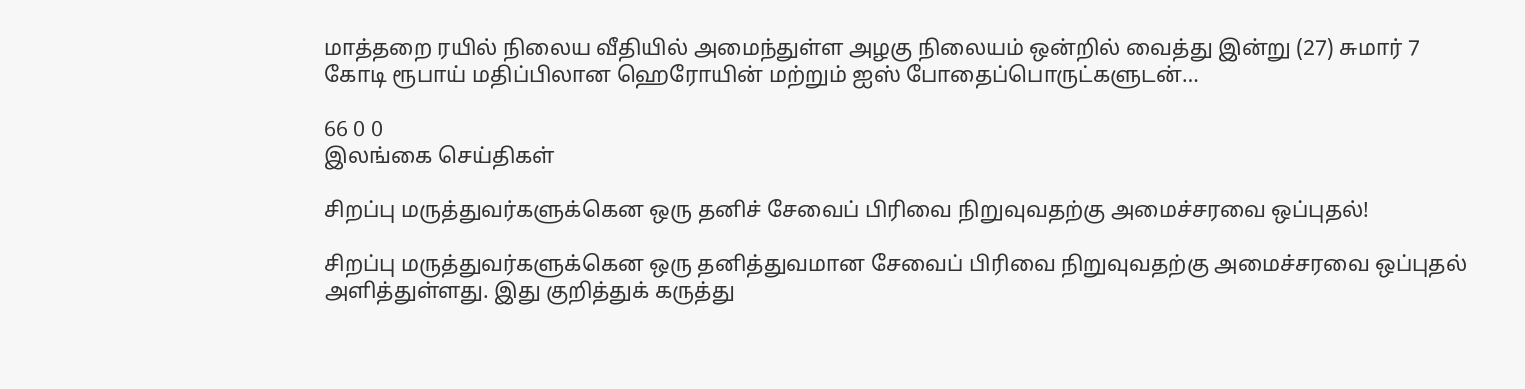மாத்தறை ரயில் நிலைய வீதியில் அமைந்துள்ள அழகு நிலையம் ஒன்றில் வைத்து இன்று (27) சுமார் 7 கோடி ரூபாய் மதிப்பிலான ஹெரோயின் மற்றும் ஐஸ் போதைப்பொருட்களுடன்…

66 0 0
இலங்கை செய்திகள்

சிறப்பு மருத்துவர்களுக்கென ஒரு தனிச் சேவைப் பிரிவை நிறுவுவதற்கு அமைச்சரவை ஒப்புதல்!

சிறப்பு மருத்துவர்களுக்கென ஒரு தனித்துவமான சேவைப் பிரிவை நிறுவுவதற்கு அமைச்சரவை ஒப்புதல் அளித்துள்ளது. இது குறித்துக் கருத்து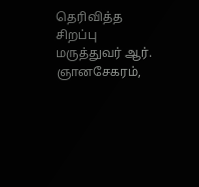தெரிவித்த சிறப்பு மருத்துவர் ஆர். ஞானசேகரம்,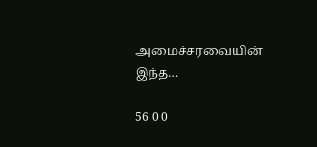அமைச்சரவையின் இந்த…

56 0 0